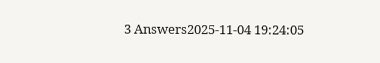3 Answers2025-11-04 19:24:05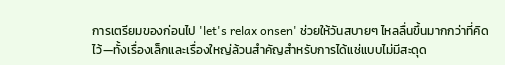การเตรียมของก่อนไป 'let's relax onsen' ช่วยให้วันสบายๆ ไหลลื่นขึ้นมากกว่าที่คิดไว้—ทั้งเรื่องเล็กและเรื่องใหญ่ล้วนสำคัญสำหรับการได้แช่แบบไม่มีสะดุด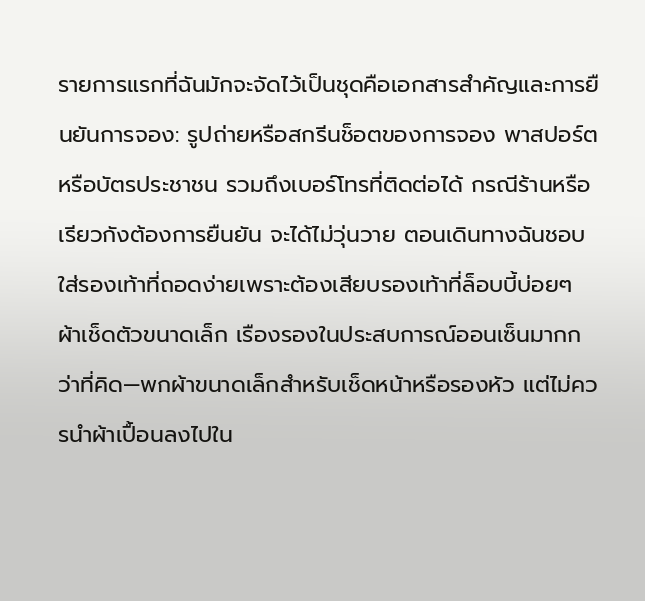รายการแรกที่ฉันมักจะจัดไว้เป็นชุดคือเอกสารสำคัญและการยืนยันการจอง: รูปถ่ายหรือสกรีนช็อตของการจอง พาสปอร์ตหรือบัตรประชาชน รวมถึงเบอร์โทรที่ติดต่อได้ กรณีร้านหรือเรียวกังต้องการยืนยัน จะได้ไม่วุ่นวาย ตอนเดินทางฉันชอบใส่รองเท้าที่ถอดง่ายเพราะต้องเสียบรองเท้าที่ล็อบบี้บ่อยๆ
ผ้าเช็ดตัวขนาดเล็ก เรืองรองในประสบการณ์ออนเซ็นมากกว่าที่คิด—พกผ้าขนาดเล็กสำหรับเช็ดหน้าหรือรองหัว แต่ไม่ควรนำผ้าเปื้อนลงไปใน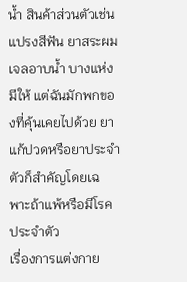น้ำ สินค้าส่วนตัวเช่นแปรงสีฟัน ยาสระผม เจลอาบน้ำ บางแห่งมีให้ แต่ฉันมักพกของที่คุ้นเคยไปด้วย ยาแก้ปวดหรือยาประจำตัวก็สำคัญโดยเฉพาะถ้าแพ้หรือมีโรคประจำตัว
เรื่องการแต่งกาย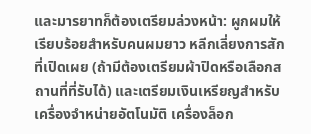และมารยาทก็ต้องเตรียมล่วงหน้า: ผูกผมให้เรียบร้อยสำหรับคนผมยาว หลีกเลี่ยงการสักที่เปิดเผย (ถ้ามีต้องเตรียมผ้าปิดหรือเลือกสถานที่ที่รับได้) และเตรียมเงินเหรียญสำหรับเครื่องจำหน่ายอัตโนมัติ เครื่องล็อก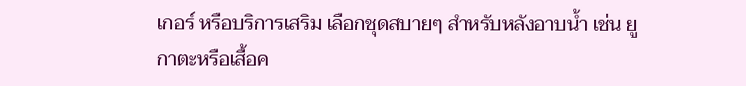เกอร์ หรือบริการเสริม เลือกชุดสบายๆ สำหรับหลังอาบน้ำ เช่น ยูกาตะหรือเสื้อค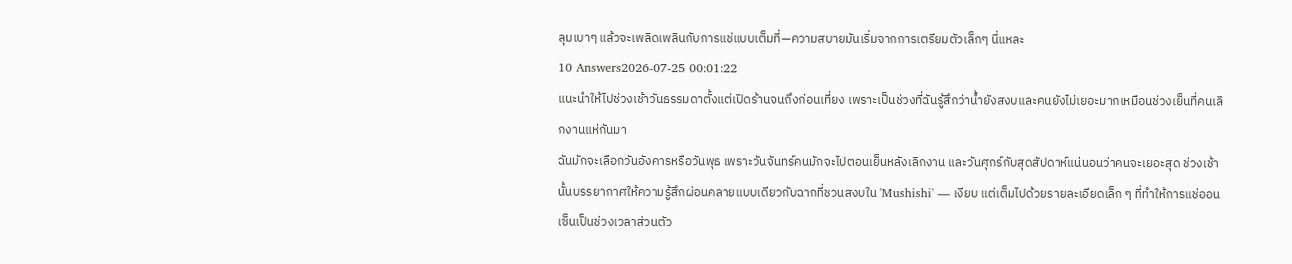ลุมเบาๆ แล้วจะเพลิดเพลินกับการแช่แบบเต็มที่—ความสบายมันเริ่มจากการเตรียมตัวเล็กๆ นี่แหละ
10 Answers2026-07-25 00:01:22
แนะนำให้ไปช่วงเช้าวันธรรมดาตั้งแต่เปิดร้านจนถึงก่อนเที่ยง เพราะเป็นช่วงที่ฉันรู้สึกว่าน้ำยังสงบและคนยังไม่เยอะมากเหมือนช่วงเย็นที่คนเลิกงานแห่กันมา
ฉันมักจะเลือกวันอังคารหรือวันพุธ เพราะวันจันทร์คนมักจะไปตอนเย็นหลังเลิกงาน และวันศุกร์กับสุดสัปดาห์แน่นอนว่าคนจะเยอะสุด ช่วงเช้านั้นบรรยากาศให้ความรู้สึกผ่อนคลายแบบเดียวกับฉากที่ชวนสงบใน 'Mushishi' — เงียบ แต่เต็มไปด้วยรายละเอียดเล็ก ๆ ที่ทำให้การแช่ออนเซ็นเป็นช่วงเวลาส่วนตัว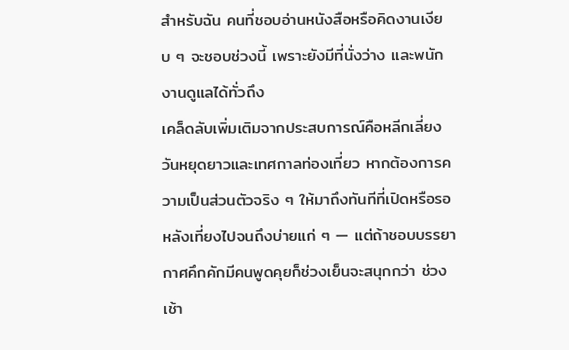สำหรับฉัน คนที่ชอบอ่านหนังสือหรือคิดงานเงียบ ๆ จะชอบช่วงนี้ เพราะยังมีที่นั่งว่าง และพนักงานดูแลได้ทั่วถึง
เคล็ดลับเพิ่มเติมจากประสบการณ์คือหลีกเลี่ยงวันหยุดยาวและเทศกาลท่องเที่ยว หากต้องการความเป็นส่วนตัวจริง ๆ ให้มาถึงทันทีที่เปิดหรือรอหลังเที่ยงไปจนถึงบ่ายแก่ ๆ — แต่ถ้าชอบบรรยากาศคึกคักมีคนพูดคุยก็ช่วงเย็นจะสนุกกว่า ช่วงเช้า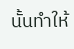นั้นทำให้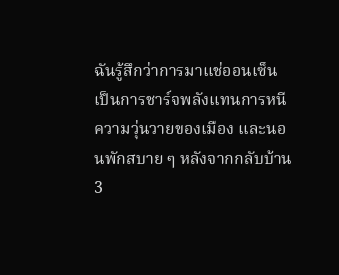ฉันรู้สึกว่าการมาแช่ออนเซ็นเป็นการชาร์จพลังแทนการหนีความวุ่นวายของเมือง และนอนพักสบาย ๆ หลังจากกลับบ้าน
3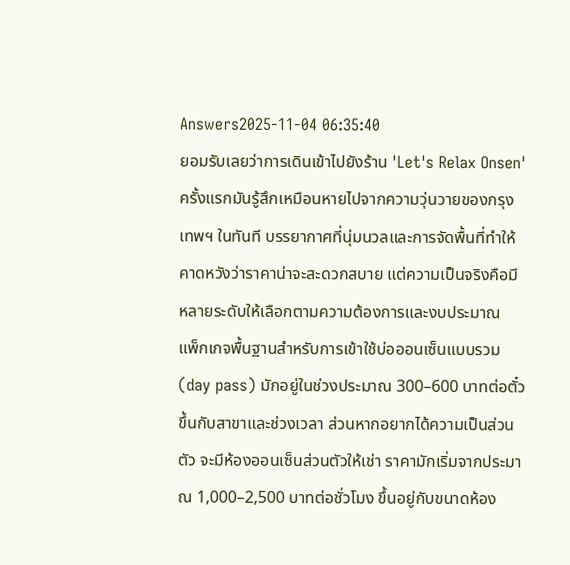Answers2025-11-04 06:35:40
ยอมรับเลยว่าการเดินเข้าไปยังร้าน 'Let's Relax Onsen' ครั้งแรกมันรู้สึกเหมือนหายไปจากความวุ่นวายของกรุงเทพฯ ในทันที บรรยากาศที่นุ่มนวลและการจัดพื้นที่ทำให้คาดหวังว่าราคาน่าจะสะดวกสบาย แต่ความเป็นจริงคือมีหลายระดับให้เลือกตามความต้องการและงบประมาณ
แพ็กเกจพื้นฐานสำหรับการเข้าใช้บ่อออนเซ็นแบบรวม (day pass) มักอยู่ในช่วงประมาณ 300–600 บาทต่อตั๋ว ขึ้นกับสาขาและช่วงเวลา ส่วนหากอยากได้ความเป็นส่วนตัว จะมีห้องออนเซ็นส่วนตัวให้เช่า ราคามักเริ่มจากประมาณ 1,000–2,500 บาทต่อชั่วโมง ขึ้นอยู่กับขนาดห้อง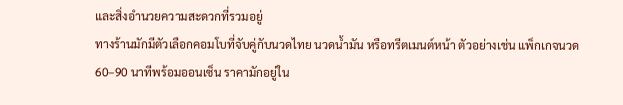และสิ่งอำนวยความสะดวกที่รวมอยู่
ทางร้านมักมีตัวเลือกคอมโบที่จับคู่กับนวดไทย นวดน้ำมัน หรือทรีตเมนต์หน้า ตัวอย่างเช่น แพ็กเกจนวด 60–90 นาทีพร้อมออนเซ็น ราคามักอยู่ใน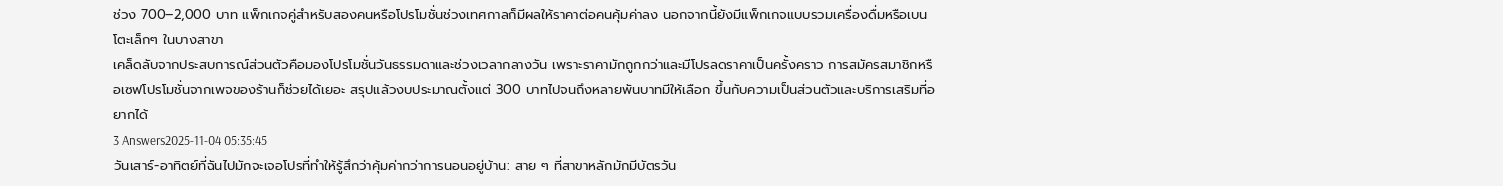ช่วง 700–2,000 บาท แพ็กเกจคู่สำหรับสองคนหรือโปรโมชั่นช่วงเทศกาลก็มีผลให้ราคาต่อคนคุ้มค่าลง นอกจากนี้ยังมีแพ็กเกจแบบรวมเครื่องดื่มหรือเบนโตะเล็กๆ ในบางสาขา
เคล็ดลับจากประสบการณ์ส่วนตัวคือมองโปรโมชั่นวันธรรมดาและช่วงเวลากลางวัน เพราะราคามักถูกกว่าและมีโปรลดราคาเป็นครั้งคราว การสมัครสมาชิกหรือเซฟโปรโมชั่นจากเพจของร้านก็ช่วยได้เยอะ สรุปแล้วงบประมาณตั้งแต่ 300 บาทไปจนถึงหลายพันบาทมีให้เลือก ขึ้นกับความเป็นส่วนตัวและบริการเสริมที่อยากได้
3 Answers2025-11-04 05:35:45
วันเสาร์-อาทิตย์ที่ฉันไปมักจะเจอโปรที่ทำให้รู้สึกว่าคุ้มค่ากว่าการนอนอยู่บ้าน: สาย ๆ ที่สาขาหลักมักมีบัตรวัน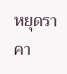หยุดราคา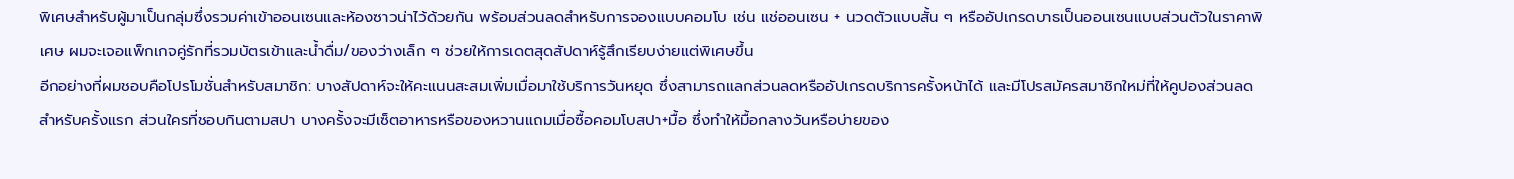พิเศษสำหรับผู้มาเป็นกลุ่มซึ่งรวมค่าเข้าออนเซนและห้องซาวน่าไว้ด้วยกัน พร้อมส่วนลดสำหรับการจองแบบคอมโบ เช่น แช่ออนเซน + นวดตัวแบบสั้น ๆ หรืออัปเกรดบาธเป็นออนเซนแบบส่วนตัวในราคาพิเศษ ผมจะเจอแพ็กเกจคู่รักที่รวมบัตรเข้าและน้ำดื่ม/ของว่างเล็ก ๆ ช่วยให้การเดตสุดสัปดาห์รู้สึกเรียบง่ายแต่พิเศษขึ้น
อีกอย่างที่ผมชอบคือโปรโมชั่นสำหรับสมาชิก: บางสัปดาห์จะให้คะแนนสะสมเพิ่มเมื่อมาใช้บริการวันหยุด ซึ่งสามารถแลกส่วนลดหรืออัปเกรดบริการครั้งหน้าได้ และมีโปรสมัครสมาชิกใหม่ที่ให้คูปองส่วนลดสำหรับครั้งแรก ส่วนใครที่ชอบกินตามสปา บางครั้งจะมีเซ็ตอาหารหรือของหวานแถมเมื่อซื้อคอมโบสปา+มื้อ ซึ่งทำให้มื้อกลางวันหรือบ่ายของ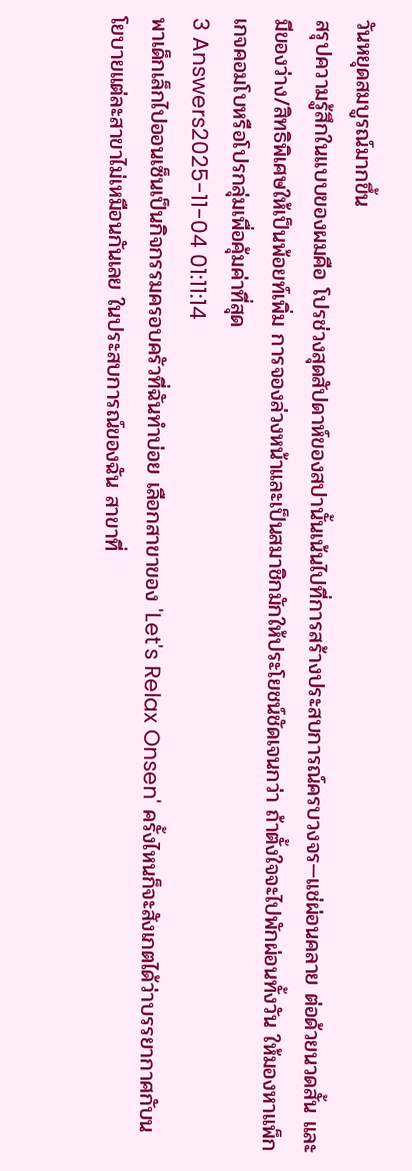วันหยุดสมบูรณ์มากขึ้น
สรุปความรู้สึกในแบบของผมคือ โปรช่วงสุดสัปดาห์ของสปานั้นเน้นไปที่การสร้างประสบการณ์ครบวงจร—แช่ผ่อนคลาย ต่อด้วยนวดสั้น และมีของว่าง/สิทธิพิเศษให้เป็นพ้อยท์เพิ่ม การจองล่วงหน้าและเป็นสมาชิกมักให้ประโยชน์ชัดเจนกว่า ถ้าตั้งใจจะไปพักผ่อนทั้งวัน ให้มองหาแพ็กเกจคอมโบหรือโปรกลุ่มเพื่อคุ้มค่าที่สุด
3 Answers2025-11-04 01:11:14
พาเด็กเล็กไปออนเซ็นเป็นกิจกรรมครอบครัวที่ฉันทำบ่อย เลือกสาขาของ 'Let's Relax Onsen' ครั้งไหนก็จะสังเกตได้ว่าบรรยากาศกับนโยบายแต่ละสาขาไม่เหมือนกันเลย ในประสบการณ์ของฉัน สาขาที่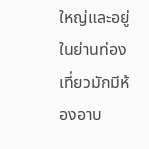ใหญ่และอยู่ในย่านท่องเที่ยวมักมีห้องอาบ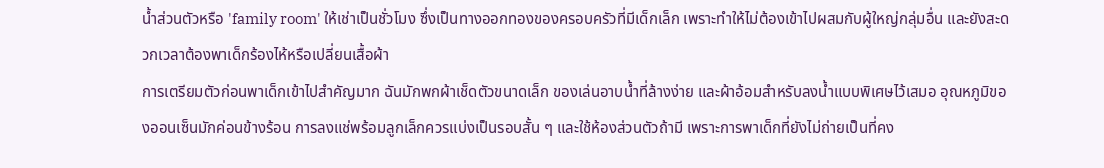น้ำส่วนตัวหรือ 'family room' ให้เช่าเป็นชั่วโมง ซึ่งเป็นทางออกทองของครอบครัวที่มีเด็กเล็ก เพราะทำให้ไม่ต้องเข้าไปผสมกับผู้ใหญ่กลุ่มอื่น และยังสะดวกเวลาต้องพาเด็กร้องไห้หรือเปลี่ยนเสื้อผ้า
การเตรียมตัวก่อนพาเด็กเข้าไปสำคัญมาก ฉันมักพกผ้าเช็ดตัวขนาดเล็ก ของเล่นอาบน้ำที่ล้างง่าย และผ้าอ้อมสำหรับลงน้ำแบบพิเศษไว้เสมอ อุณหภูมิของออนเซ็นมักค่อนข้างร้อน การลงแช่พร้อมลูกเล็กควรแบ่งเป็นรอบสั้น ๆ และใช้ห้องส่วนตัวถ้ามี เพราะการพาเด็กที่ยังไม่ถ่ายเป็นที่คง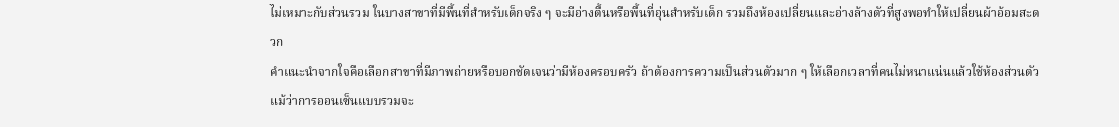ไม่เหมาะกับส่วนรวม ในบางสาขาที่มีพื้นที่สำหรับเด็กจริง ๆ จะมีอ่างตื้นหรือพื้นที่อุ่นสำหรับเด็ก รวมถึงห้องเปลี่ยนและอ่างล้างตัวที่สูงพอทำให้เปลี่ยนผ้าอ้อมสะดวก
คำแนะนำจากใจคือเลือกสาขาที่มีภาพถ่ายหรือบอกชัดเจนว่ามีห้องครอบครัว ถ้าต้องการความเป็นส่วนตัวมาก ๆ ให้เลือกเวลาที่คนไม่หนาแน่นแล้วใช้ห้องส่วนตัว แม้ว่าการออนเซ็นแบบรวมจะ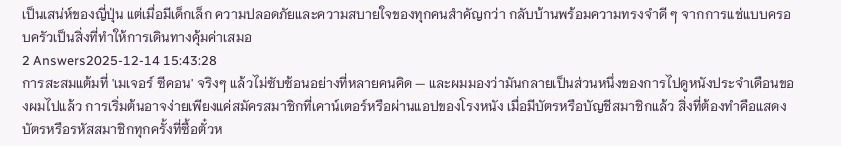เป็นเสน่ห์ของญี่ปุ่น แต่เมื่อมีเด็กเล็ก ความปลอดภัยและความสบายใจของทุกคนสำคัญกว่า กลับบ้านพร้อมความทรงจำดี ๆ จากการแช่แบบครอบครัวเป็นสิ่งที่ทำให้การเดินทางคุ้มค่าเสมอ
2 Answers2025-12-14 15:43:28
การสะสมแต้มที่ 'เมเจอร์ ซีคอน' จริงๆ แล้วไม่ซับซ้อนอย่างที่หลายคนคิด — และผมมองว่ามันกลายเป็นส่วนหนึ่งของการไปดูหนังประจำเดือนของผมไปแล้ว การเริ่มต้นอาจง่ายเพียงแค่สมัครสมาชิกที่เคาน์เตอร์หรือผ่านแอปของโรงหนัง เมื่อมีบัตรหรือบัญชีสมาชิกแล้ว สิ่งที่ต้องทำคือแสดงบัตรหรือรหัสสมาชิกทุกครั้งที่ซื้อตั๋วห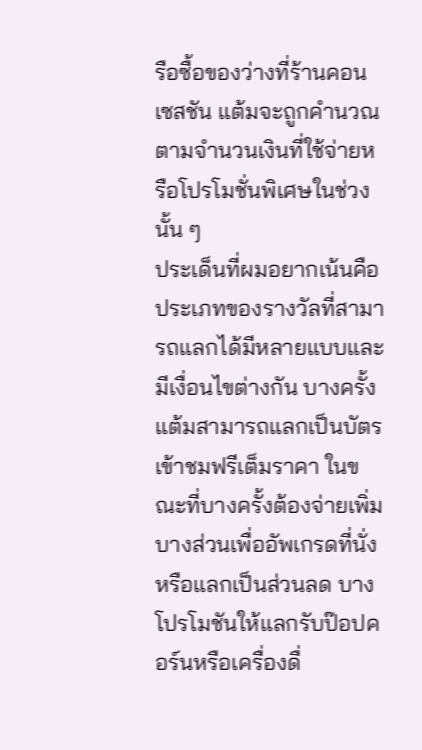รือซื้อของว่างที่ร้านคอนเซสชัน แต้มจะถูกคำนวณตามจำนวนเงินที่ใช้จ่ายหรือโปรโมชั่นพิเศษในช่วงนั้น ๆ
ประเด็นที่ผมอยากเน้นคือประเภทของรางวัลที่สามารถแลกได้มีหลายแบบและมีเงื่อนไขต่างกัน บางครั้งแต้มสามารถแลกเป็นบัตรเข้าชมฟรีเต็มราคา ในขณะที่บางครั้งต้องจ่ายเพิ่มบางส่วนเพื่ออัพเกรดที่นั่งหรือแลกเป็นส่วนลด บางโปรโมชันให้แลกรับป๊อปคอร์นหรือเครื่องดื่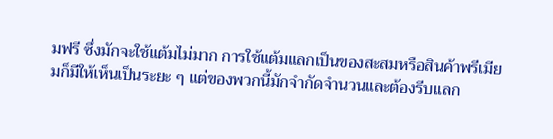มฟรี ซึ่งมักจะใช้แต้มไม่มาก การใช้แต้มแลกเป็นของสะสมหรือสินค้าพรีเมียมก็มีให้เห็นเป็นระยะ ๆ แต่ของพวกนี้มักจำกัดจำนวนและต้องรีบแลก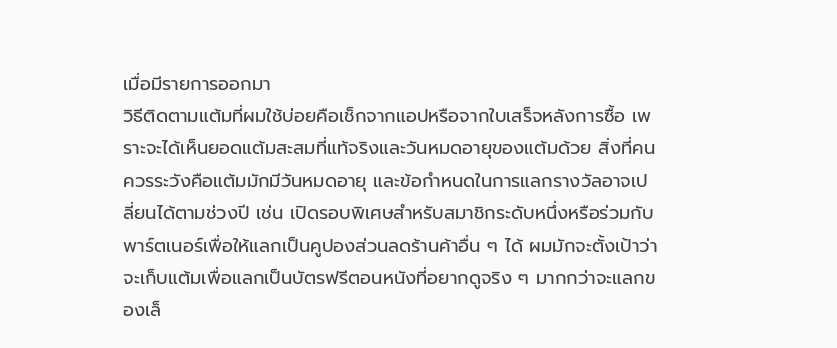เมื่อมีรายการออกมา
วิธีติดตามแต้มที่ผมใช้บ่อยคือเช็กจากแอปหรือจากใบเสร็จหลังการซื้อ เพราะจะได้เห็นยอดแต้มสะสมที่แท้จริงและวันหมดอายุของแต้มด้วย สิ่งที่คนควรระวังคือแต้มมักมีวันหมดอายุ และข้อกำหนดในการแลกรางวัลอาจเปลี่ยนได้ตามช่วงปี เช่น เปิดรอบพิเศษสำหรับสมาชิกระดับหนึ่งหรือร่วมกับพาร์ตเนอร์เพื่อให้แลกเป็นคูปองส่วนลดร้านค้าอื่น ๆ ได้ ผมมักจะตั้งเป้าว่าจะเก็บแต้มเพื่อแลกเป็นบัตรฟรีตอนหนังที่อยากดูจริง ๆ มากกว่าจะแลกของเล็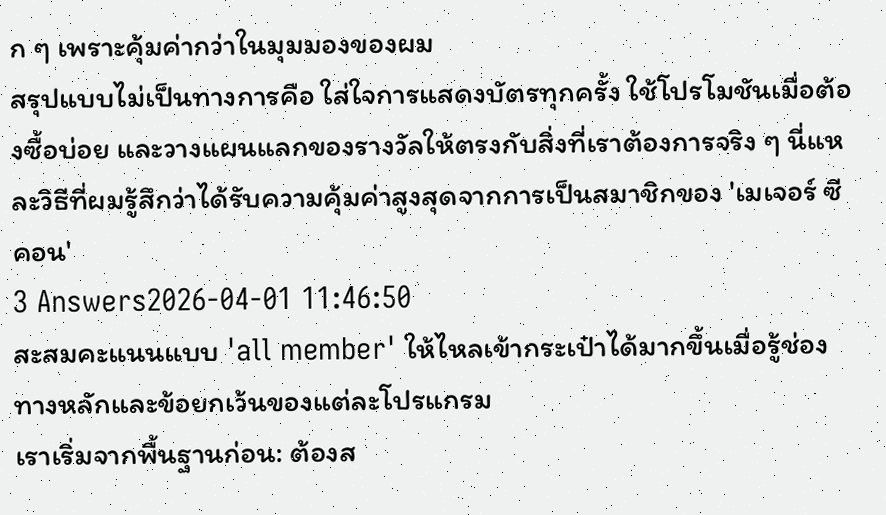ก ๆ เพราะคุ้มค่ากว่าในมุมมองของผม
สรุปแบบไม่เป็นทางการคือ ใส่ใจการแสดงบัตรทุกครั้ง ใช้โปรโมชันเมื่อต้องซื้อบ่อย และวางแผนแลกของรางวัลให้ตรงกับสิ่งที่เราต้องการจริง ๆ นี่แหละวิธีที่ผมรู้สึกว่าได้รับความคุ้มค่าสูงสุดจากการเป็นสมาชิกของ 'เมเจอร์ ซีคอน'
3 Answers2026-04-01 11:46:50
สะสมคะแนนแบบ 'all member' ให้ไหลเข้ากระเป๋าได้มากขึ้นเมื่อรู้ช่องทางหลักและข้อยกเว้นของแต่ละโปรแกรม
เราเริ่มจากพื้นฐานก่อน: ต้องส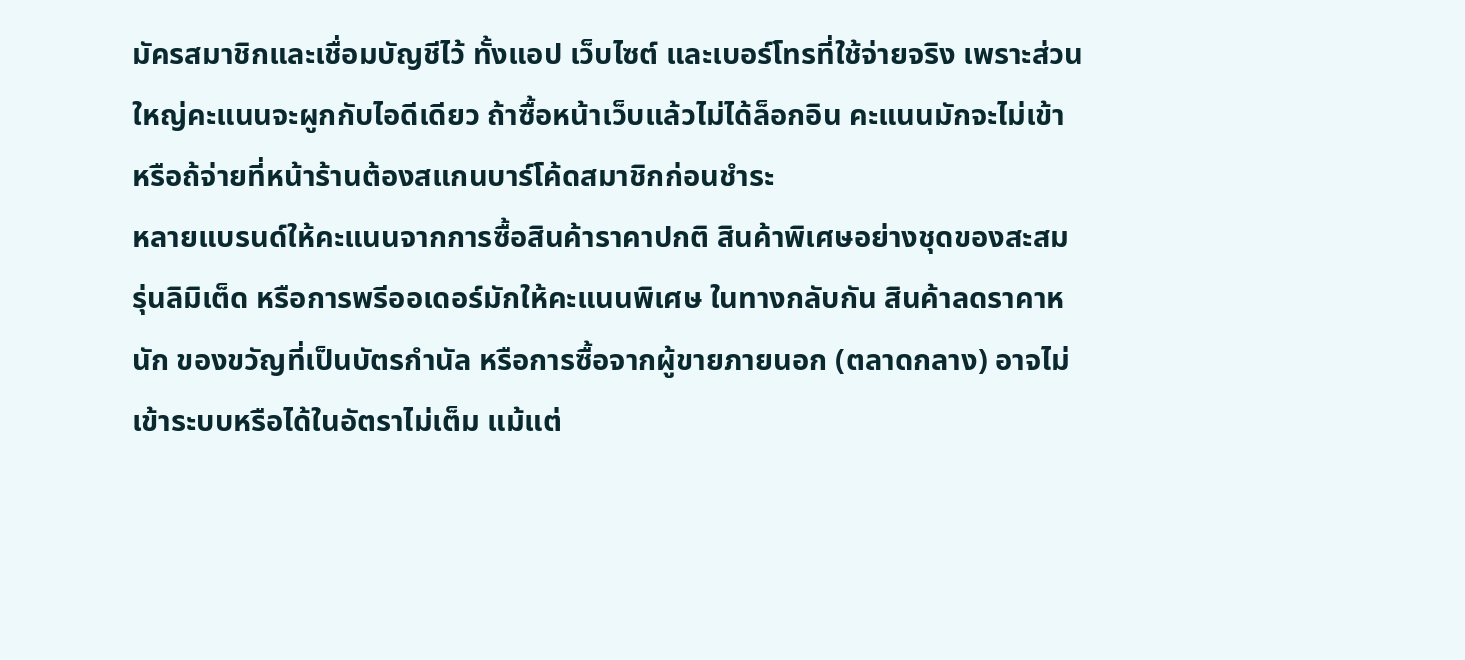มัครสมาชิกและเชื่อมบัญชีไว้ ทั้งแอป เว็บไซต์ และเบอร์โทรที่ใช้จ่ายจริง เพราะส่วนใหญ่คะแนนจะผูกกับไอดีเดียว ถ้าซื้อหน้าเว็บแล้วไม่ได้ล็อกอิน คะแนนมักจะไม่เข้า หรือถ้จ่ายที่หน้าร้านต้องสแกนบาร์โค้ดสมาชิกก่อนชำระ
หลายแบรนด์ให้คะแนนจากการซื้อสินค้าราคาปกติ สินค้าพิเศษอย่างชุดของสะสม รุ่นลิมิเต็ด หรือการพรีออเดอร์มักให้คะแนนพิเศษ ในทางกลับกัน สินค้าลดราคาหนัก ของขวัญที่เป็นบัตรกำนัล หรือการซื้อจากผู้ขายภายนอก (ตลาดกลาง) อาจไม่เข้าระบบหรือได้ในอัตราไม่เต็ม แม้แต่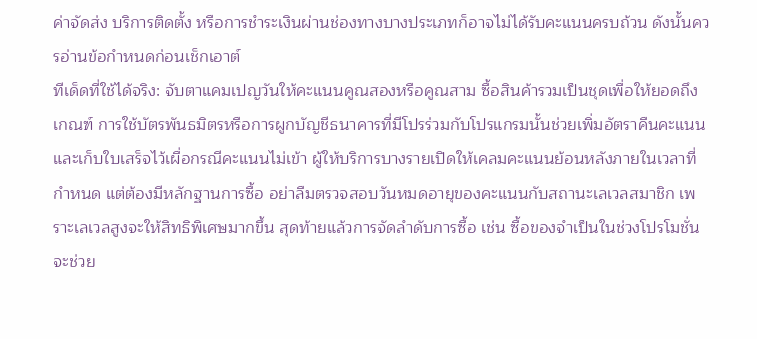ค่าจัดส่ง บริการติดตั้ง หรือการชำระเงินผ่านช่องทางบางประเภทก็อาจไม่ได้รับคะแนนครบถ้วน ดังนั้นควรอ่านข้อกำหนดก่อนเช็กเอาต์
ทีเด็ดที่ใช้ได้จริง: จับตาแคมเปญวันให้คะแนนคูณสองหรือคูณสาม ซื้อสินค้ารวมเป็นชุดเพื่อให้ยอดถึงเกณฑ์ การใช้บัตรพันธมิตรหรือการผูกบัญชีธนาคารที่มีโปรร่วมกับโปรแกรมนั้นช่วยเพิ่มอัตราคืนคะแนน และเก็บใบเสร็จไว้เผื่อกรณีคะแนนไม่เข้า ผู้ให้บริการบางรายเปิดให้เคลมคะแนนย้อนหลังภายในเวลาที่กำหนด แต่ต้องมีหลักฐานการซื้อ อย่าลืมตรวจสอบวันหมดอายุของคะแนนกับสถานะเลเวลสมาชิก เพราะเลเวลสูงจะให้สิทธิพิเศษมากขึ้น สุดท้ายแล้วการจัดลำดับการซื้อ เช่น ซื้อของจำเป็นในช่วงโปรโมชั่น จะช่วย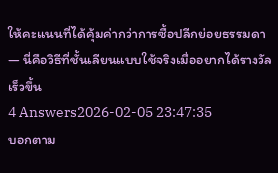ให้คะแนนที่ได้คุ้มค่ากว่าการซื้อปลีกย่อยธรรมดา — นี่คือวิธีที่ชั้นเลียนแบบใช้จริงเมื่ออยากได้รางวัลเร็วขึ้น
4 Answers2026-02-05 23:47:35
บอกตาม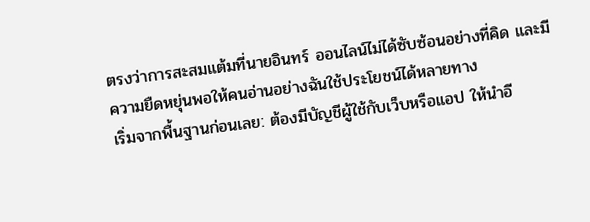ตรงว่าการสะสมแต้มที่นายอินทร์ ออนไลน์ไม่ได้ซับซ้อนอย่างที่คิด และมีความยืดหยุ่นพอให้คนอ่านอย่างฉันใช้ประโยชน์ได้หลายทาง
เริ่มจากพื้นฐานก่อนเลย: ต้องมีบัญชีผู้ใช้กับเว็บหรือแอป ให้นำอี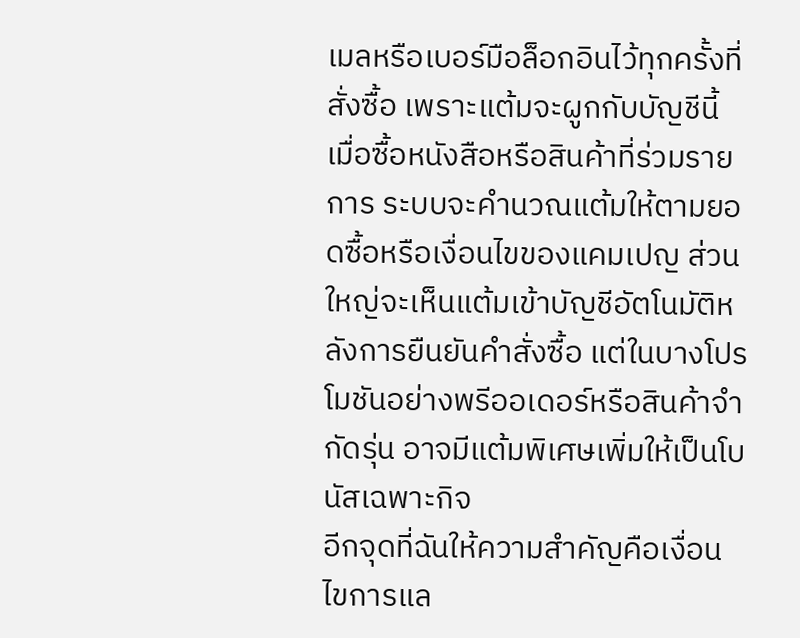เมลหรือเบอร์มือล็อกอินไว้ทุกครั้งที่สั่งซื้อ เพราะแต้มจะผูกกับบัญชีนี้ เมื่อซื้อหนังสือหรือสินค้าที่ร่วมรายการ ระบบจะคำนวณแต้มให้ตามยอดซื้อหรือเงื่อนไขของแคมเปญ ส่วนใหญ่จะเห็นแต้มเข้าบัญชีอัตโนมัติหลังการยืนยันคำสั่งซื้อ แต่ในบางโปรโมชันอย่างพรีออเดอร์หรือสินค้าจำกัดรุ่น อาจมีแต้มพิเศษเพิ่มให้เป็นโบนัสเฉพาะกิจ
อีกจุดที่ฉันให้ความสำคัญคือเงื่อนไขการแล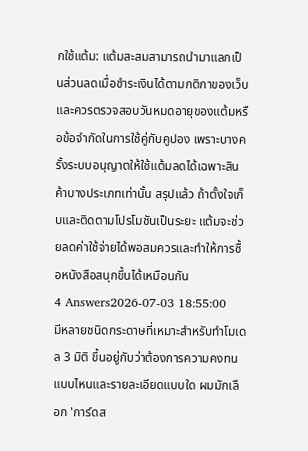กใช้แต้ม: แต้มสะสมสามารถนำมาแลกเป็นส่วนลดเมื่อชำระเงินได้ตามกติกาของเว็บ และควรตรวจสอบวันหมดอายุของแต้มหรือข้อจำกัดในการใช้คู่กับคูปอง เพราะบางครั้งระบบอนุญาตให้ใช้แต้มลดได้เฉพาะสินค้าบางประเภทเท่านั้น สรุปแล้ว ถ้าตั้งใจเก็บและติดตามโปรโมชันเป็นระยะ แต้มจะช่วยลดค่าใช้จ่ายได้พอสมควรและทำให้การซื้อหนังสือสนุกขึ้นได้เหมือนกัน
4 Answers2026-07-03 18:55:00
มีหลายชนิดกระดาษที่เหมาะสำหรับทำโมเดล 3 มิติ ขึ้นอยู่กับว่าต้องการความคงทนแบบไหนและรายละเอียดแบบใด ผมมักเลือก 'การ์ดส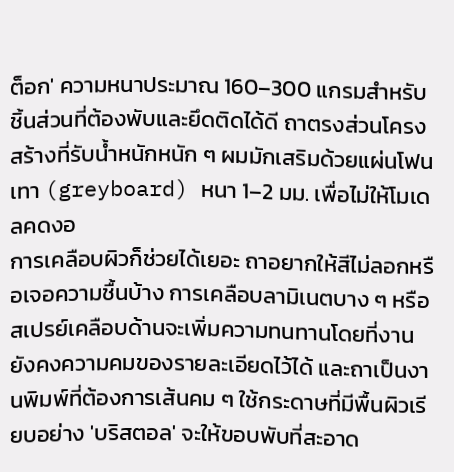ต็อก' ความหนาประมาณ 160–300 แกรมสำหรับชิ้นส่วนที่ต้องพับและยึดติดได้ดี ถาตรงส่วนโครงสร้างที่รับน้ำหนักหนัก ๆ ผมมักเสริมด้วยแผ่นโฟนเทา (greyboard) หนา 1–2 มม. เพื่อไม่ให้โมเดลคดงอ
การเคลือบผิวก็ช่วยได้เยอะ ถาอยากให้สีไม่ลอกหรือเจอความชื้นบ้าง การเคลือบลามิเนตบาง ๆ หรือสเปรย์เคลือบด้านจะเพิ่มความทนทานโดยที่งานยังคงความคมของรายละเอียดไว้ได้ และถาเป็นงานพิมพ์ที่ต้องการเส้นคม ๆ ใช้กระดาษที่มีพื้นผิวเรียบอย่าง 'บริสตอล' จะให้ขอบพับที่สะอาด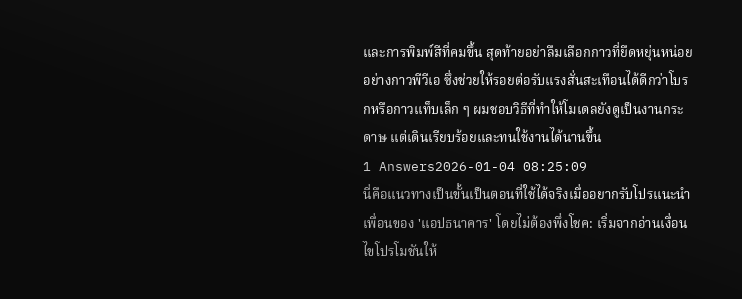และการพิมพ์สีที่คมขึ้น สุดท้ายอย่าลืมเลือกกาวที่ยืดหยุ่นหน่อยอย่างกาวพีวีเอ ซึ่งช่วยให้รอยต่อรับแรงสั่นสะเทือนได้ดีกว่าโบรกหรือกาวแท็บเล็ก ๆ ผมชอบวิธีที่ทำให้โมเดลยังดูเป็นงานกระดาษ แต่เดินเรียบร้อยและทนใช้งานได้นานขึ้น
1 Answers2026-01-04 08:25:09
นี่คือแนวทางเป็นขั้นเป็นตอนที่ใช้ได้จริงเมื่ออยากรับโปรแนะนำเพื่อนของ 'แอปธนาคาร' โดยไม่ต้องพึ่งโชค: เริ่มจากอ่านเงื่อนไขโปรโมชันให้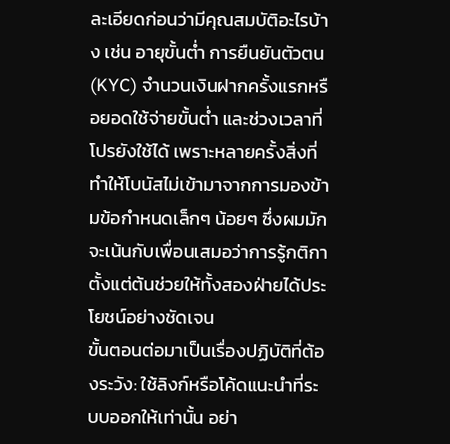ละเอียดก่อนว่ามีคุณสมบัติอะไรบ้าง เช่น อายุขั้นต่ำ การยืนยันตัวตน (KYC) จำนวนเงินฝากครั้งแรกหรือยอดใช้จ่ายขั้นต่ำ และช่วงเวลาที่โปรยังใช้ได้ เพราะหลายครั้งสิ่งที่ทำให้โบนัสไม่เข้ามาจากการมองข้ามข้อกำหนดเล็กๆ น้อยๆ ซึ่งผมมักจะเน้นกับเพื่อนเสมอว่าการรู้กติกาตั้งแต่ต้นช่วยให้ทั้งสองฝ่ายได้ประโยชน์อย่างชัดเจน
ขั้นตอนต่อมาเป็นเรื่องปฏิบัติที่ต้องระวัง: ใช้ลิงก์หรือโค้ดแนะนำที่ระบบออกให้เท่านั้น อย่า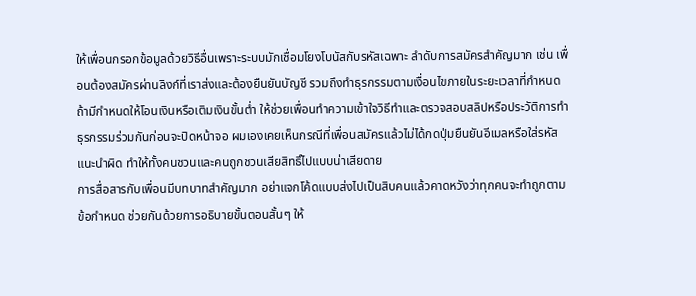ให้เพื่อนกรอกข้อมูลด้วยวิธีอื่นเพราะระบบมักเชื่อมโยงโบนัสกับรหัสเฉพาะ ลำดับการสมัครสำคัญมาก เช่น เพื่อนต้องสมัครผ่านลิงก์ที่เราส่งและต้องยืนยันบัญชี รวมถึงทำธุรกรรมตามเงื่อนไขภายในระยะเวลาที่กำหนด ถ้ามีกำหนดให้โอนเงินหรือเติมเงินขั้นต่ำ ให้ช่วยเพื่อนทำความเข้าใจวิธีทำและตรวจสอบสลิปหรือประวัติการทำธุรกรรมร่วมกันก่อนจะปิดหน้าจอ ผมเองเคยเห็นกรณีที่เพื่อนสมัครแล้วไม่ได้กดปุ่มยืนยันอีเมลหรือใส่รหัสแนะนำผิด ทำให้ทั้งคนชวนและคนถูกชวนเสียสิทธิ์ไปแบบน่าเสียดาย
การสื่อสารกับเพื่อนมีบทบาทสำคัญมาก อย่าแจกโค้ดแบบส่งไปเป็นสิบคนแล้วคาดหวังว่าทุกคนจะทำถูกตามข้อกำหนด ช่วยกันด้วยการอธิบายขั้นตอนสั้นๆ ให้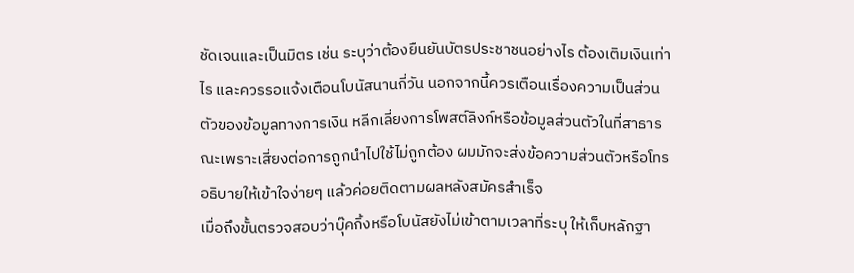ชัดเจนและเป็นมิตร เช่น ระบุว่าต้องยืนยันบัตรประชาชนอย่างไร ต้องเติมเงินเท่าไร และควรรอแจ้งเตือนโบนัสนานกี่วัน นอกจากนี้ควรเตือนเรื่องความเป็นส่วนตัวของข้อมูลทางการเงิน หลีกเลี่ยงการโพสต์ลิงก์หรือข้อมูลส่วนตัวในที่สาธารณะเพราะเสี่ยงต่อการถูกนำไปใช้ไม่ถูกต้อง ผมมักจะส่งข้อความส่วนตัวหรือโทรอธิบายให้เข้าใจง่ายๆ แล้วค่อยติดตามผลหลังสมัครสำเร็จ
เมื่อถึงขั้นตรวจสอบว่าบุ๊คกิ้งหรือโบนัสยังไม่เข้าตามเวลาที่ระบุ ให้เก็บหลักฐา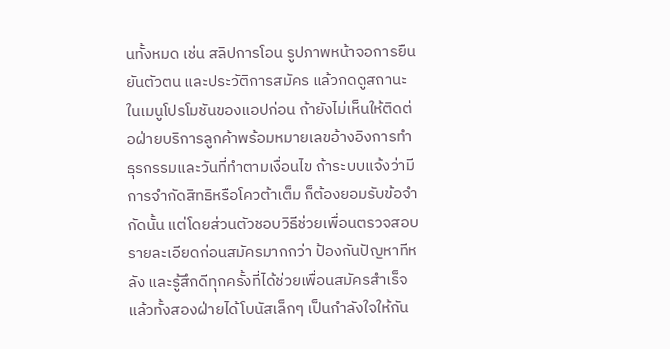นทั้งหมด เช่น สลิปการโอน รูปภาพหน้าจอการยืนยันตัวตน และประวัติการสมัคร แล้วกดดูสถานะในเมนูโปรโมชันของแอปก่อน ถ้ายังไม่เห็นให้ติดต่อฝ่ายบริการลูกค้าพร้อมหมายเลขอ้างอิงการทำธุรกรรมและวันที่ทำตามเงื่อนไข ถ้าระบบแจ้งว่ามีการจำกัดสิทธิหรือโควต้าเต็ม ก็ต้องยอมรับข้อจำกัดนั้น แต่โดยส่วนตัวชอบวิธีช่วยเพื่อนตรวจสอบรายละเอียดก่อนสมัครมากกว่า ป้องกันปัญหาทีหลัง และรู้สึกดีทุกครั้งที่ได้ช่วยเพื่อนสมัครสำเร็จแล้วทั้งสองฝ่ายได้โบนัสเล็กๆ เป็นกำลังใจให้กัน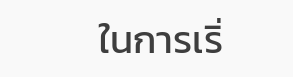ในการเริ่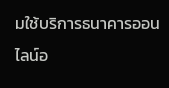มใช้บริการธนาคารออนไลน์อ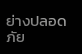ย่างปลอดภัย